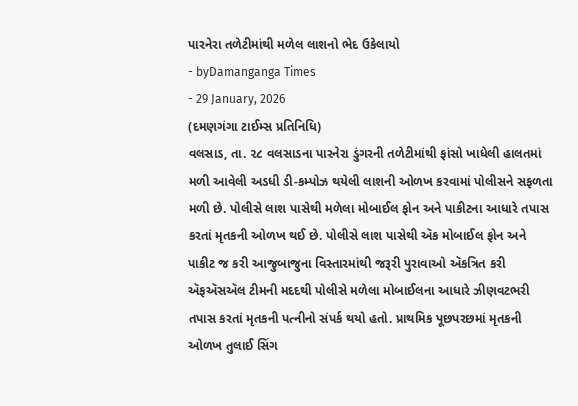પારનેરા તળેટીમાંથી મળેલ લાશનો ભેદ ઉકેલાયો
- byDamanganga Times
- 29 January, 2026
(દમણગંગા ટાઈમ્સ પ્રતિનિધિ)
વલસાડ, તા. ૨૮ વલસાડના પારનેરા ડુંગરની તળેટીમાંથી ફાંસો ખાધેલી હાલતમાં મળી આવેલી અડધી ડી-કમ્પોઝ થયેલી લાશની ઓળખ કરવામાં પોલીસને સફળતા મળી છે. પોલીસે લાશ પાસેથી મળેલા મોબાઈલ ફોન અને પાકીટના આધારે તપાસ કરતાં મૃતકની ઓળખ થઈ છે. પોલીસે લાશ પાસેથી ઍક મોબાઈલ ફોન અને પાકીટ જ કરી આજુબાજુના વિસ્તારમાંથી જરૂરી પુરાવાઓ ઍકત્રિત કરી ઍફઍસઍલ ટીમની મદદથી પોલીસે મળેલા મોબાઈલના આધારે ઝીણવટભરી તપાસ કરતાં મૃતકની પત્નીનો સંપર્ક થયો હતો. પ્રાથમિક પૂછપરછમાં મૃતકની ઓળખ તુલાઈ સિંગ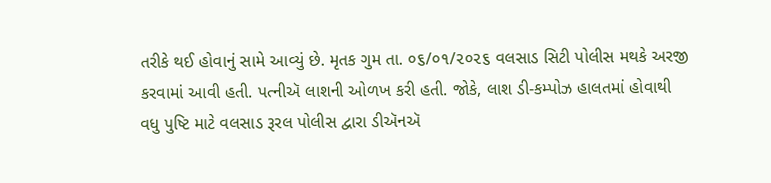તરીકે થઈ હોવાનું સામે આવ્યું છે. મૃતક ગુમ તા. ૦૬/૦૧/૨૦૨૬ વલસાડ સિટી પોલીસ મથકે અરજી કરવામાં આવી હતી. પત્નીઍ લાશની ઓળખ કરી હતી. જોકે, લાશ ડી-કમ્પોઝ હાલતમાં હોવાથી વધુ પુષ્ટિ માટે વલસાડ રૂરલ પોલીસ દ્વારા ડીઍનઍ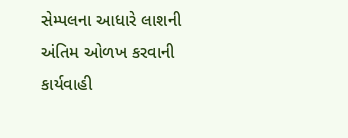સેમ્પલના આધારે લાશની અંતિમ ઓળખ કરવાની કાર્યવાહી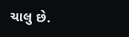ચાલુ છે.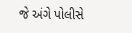જે અંગે પોલીસે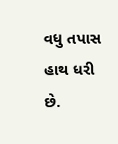વધુ તપાસ હાથ ધરી છે.